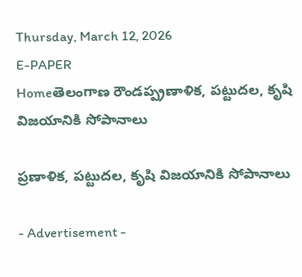Thursday, March 12, 2026
E-PAPER
Homeతెలంగాణ రౌండప్ప్రణాళిక, పట్టుదల, కృషి విజయానికి సోపానాలు

ప్రణాళిక, పట్టుదల, కృషి విజయానికి సోపానాలు

- Advertisement -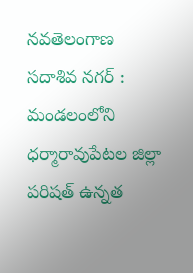నవతెలంగాణ సదాశివ నగర్ : మండలంలోని ధర్మారావుపేటల జిల్లా పరిషత్ ఉన్నత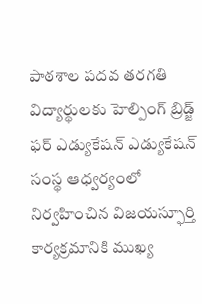పాఠశాల పదవ తరగతి విద్యార్థులకు హెల్పింగ్ బ్రిడ్జ్ ఫర్ ఎడ్యుకేషన్ ఎడ్యుకేషన్ సంస్థ ఆధ్వర్యంలో నిర్వహించిన విజయస్ఫూర్తి కార్యక్రమానికి ముఖ్య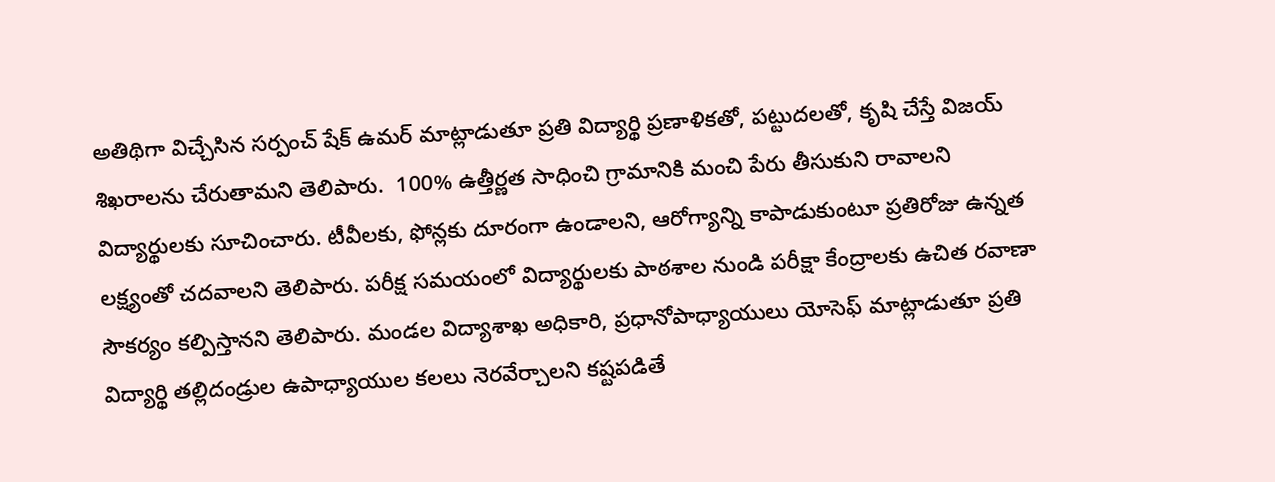అతిథిగా విచ్చేసిన సర్పంచ్ షేక్ ఉమర్ మాట్లాడుతూ ప్రతి విద్యార్థి ప్రణాళికతో, పట్టుదలతో, కృషి చేస్తే విజయ్ శిఖరాలను చేరుతామని తెలిపారు.  100% ఉత్తీర్ణత సాధించి గ్రామానికి మంచి పేరు తీసుకుని రావాలని విద్యార్థులకు సూచించారు. టీవీలకు, ఫోన్లకు దూరంగా ఉండాలని, ఆరోగ్యాన్ని కాపాడుకుంటూ ప్రతిరోజు ఉన్నత లక్ష్యంతో చదవాలని తెలిపారు. పరీక్ష సమయంలో విద్యార్థులకు పాఠశాల నుండి పరీక్షా కేంద్రాలకు ఉచిత రవాణా సౌకర్యం కల్పిస్తానని తెలిపారు. మండల విద్యాశాఖ అధికారి, ప్రధానోపాధ్యాయులు యోసెఫ్ మాట్లాడుతూ ప్రతి విద్యార్థి తల్లిదండ్రుల ఉపాధ్యాయుల కలలు నెరవేర్చాలని కష్టపడితే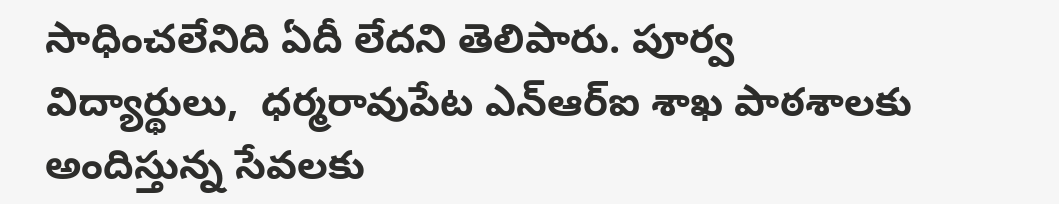సాధించలేనిది ఏదీ లేదని తెలిపారు. పూర్వ విద్యార్థులు,  ధర్మరావుపేట ఎన్ఆర్ఐ శాఖ పాఠశాలకు అందిస్తున్న సేవలకు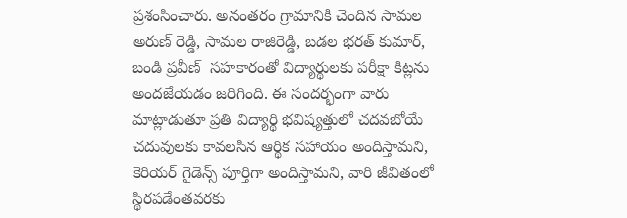ప్రశంసించారు. అనంతరం గ్రామానికి చెందిన సామల అరుణ్ రెడ్డి, సామల రాజిరెడ్డి, బడల భరత్ కుమార్, బండి ప్రవీణ్  సహకారంతో విద్యార్థులకు పరీక్షా కిట్లను అందజేయడం జరిగింది. ఈ సందర్భంగా వారు మాట్లాడుతూ ప్రతి విద్యార్థి భవిష్యత్తులో చదవబోయే చదువులకు కావలసిన ఆర్థిక సహాయం అందిస్తామని, కెరియర్ గైడెన్స్ పూర్తిగా అందిస్తామని, వారి జీవితంలో స్థిరపడేంతవరకు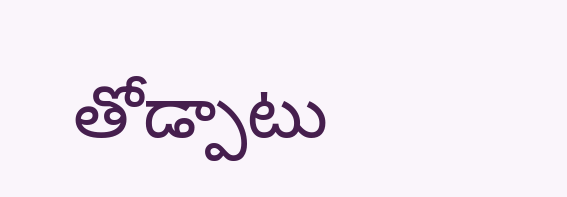తోడ్పాటు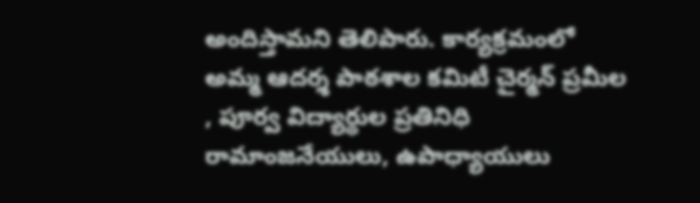అందిస్తామని తెలిపారు. కార్యక్రమంలో అమ్మ ఆదర్శ పాఠశాల కమిటీ చైర్మన్ ప్రమీల  , పూర్వ విద్యార్థుల ప్రతినిధి రామాంజనేయులు, ఉపాధ్యాయులు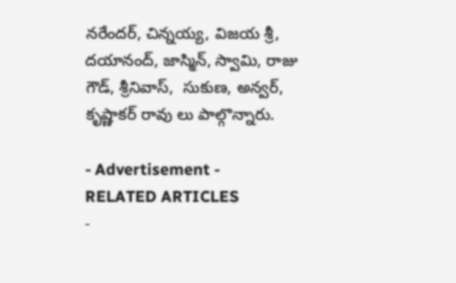నరేందర్, చిన్నయ్య, విజయ శ్రీ, దయానంద్, జాస్మిన్, స్వామి, రాజు గౌడ్, శ్రీనివాస్,  సుకుణ, అన్వర్,  కృష్ణాకర్ రావు లు పాల్గొన్నారు.

- Advertisement -
RELATED ARTICLES
-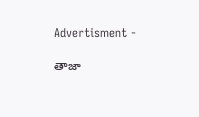Advertisment -

తాజా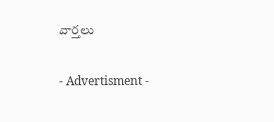వార్తలు

- Advertisment -